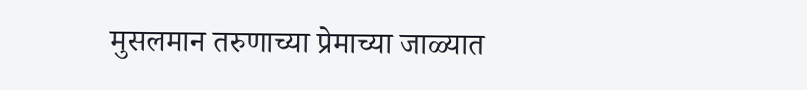मुसलमान तरुणाच्या प्रेमाच्या जाळ्यात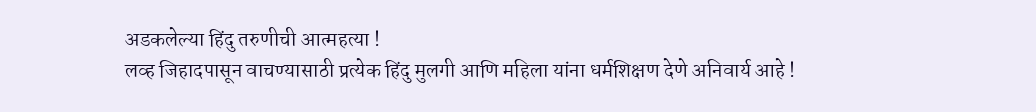अडकलेल्या हिंदु तरुणीची आत्महत्या !
लव्ह जिहादपासून वाचण्यासाठी प्रत्येक हिंदु मुलगी आणि महिला यांना धर्मशिक्षण देणे अनिवार्य आहे !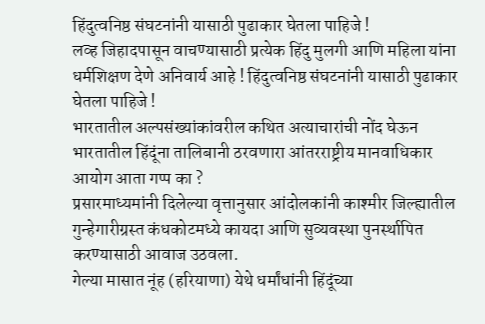हिंदुत्वनिष्ठ संघटनांनी यासाठी पुढाकार घेतला पाहिजे !
लव्ह जिहादपासून वाचण्यासाठी प्रत्येक हिंदु मुलगी आणि महिला यांना धर्मशिक्षण देणे अनिवार्य आहे ! हिंदुत्वनिष्ठ संघटनांनी यासाठी पुढाकार घेतला पाहिजे !
भारतातील अल्पसंख्यांकांवरील कथित अत्याचारांची नोंद घेऊन भारतातील हिंदूंना तालिबानी ठरवणारा आंतरराष्ट्रीय मानवाधिकार आयोग आता गप्प का ?
प्रसारमाध्यमांनी दिलेल्या वृत्तानुसार आंदोलकांनी काश्मीर जिल्ह्यातील गुन्हेगारीग्रस्त कंधकोटमध्ये कायदा आणि सुव्यवस्था पुनर्स्थापित करण्यासाठी आवाज उठवला.
गेल्या मासात नूंह (हरियाणा) येथे धर्मांधांनी हिंदूंच्या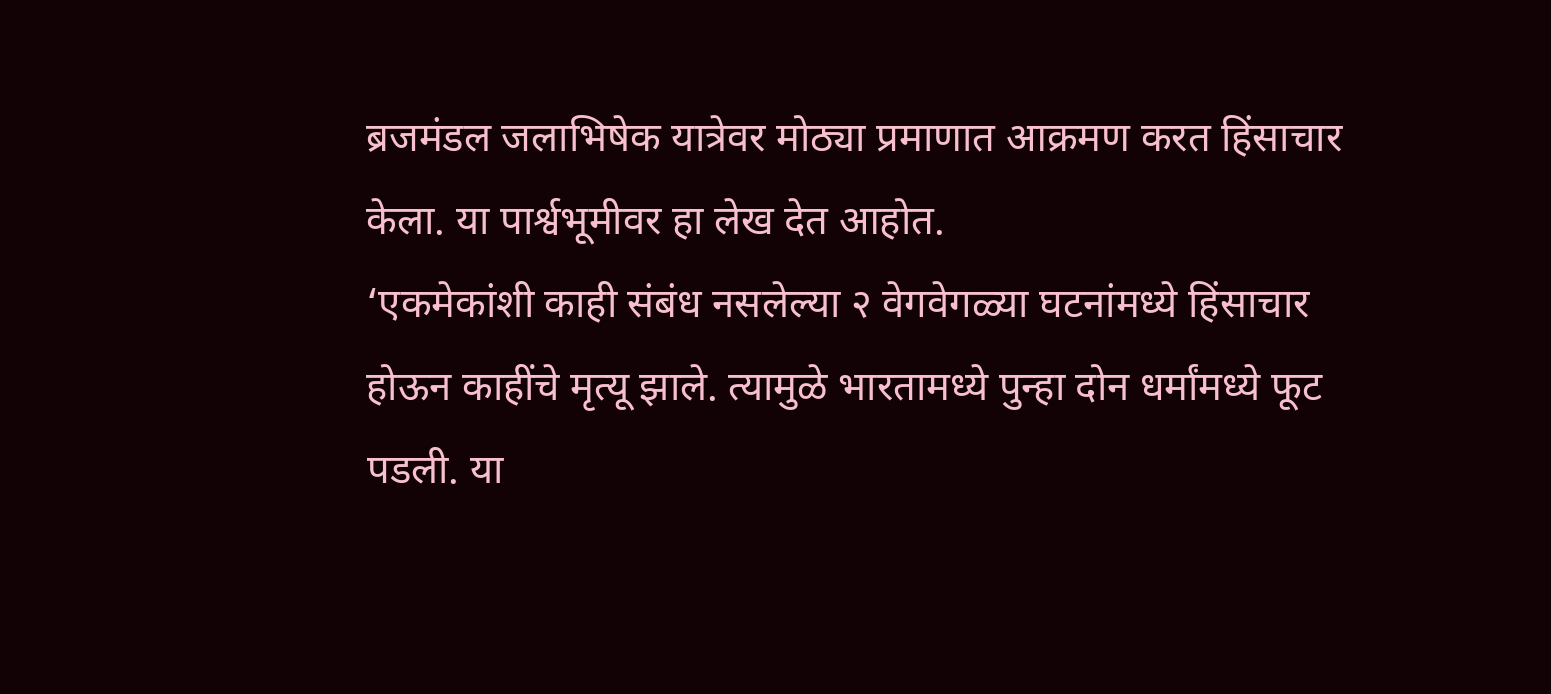ब्रजमंडल जलाभिषेक यात्रेवर मोठ्या प्रमाणात आक्रमण करत हिंसाचार केला. या पार्श्वभूमीवर हा लेख देत आहोत.
‘एकमेकांशी काही संबंध नसलेल्या २ वेगवेगळ्या घटनांमध्ये हिंसाचार होऊन काहींचे मृत्यू झाले. त्यामुळे भारतामध्ये पुन्हा दोन धर्मांमध्ये फूट पडली. या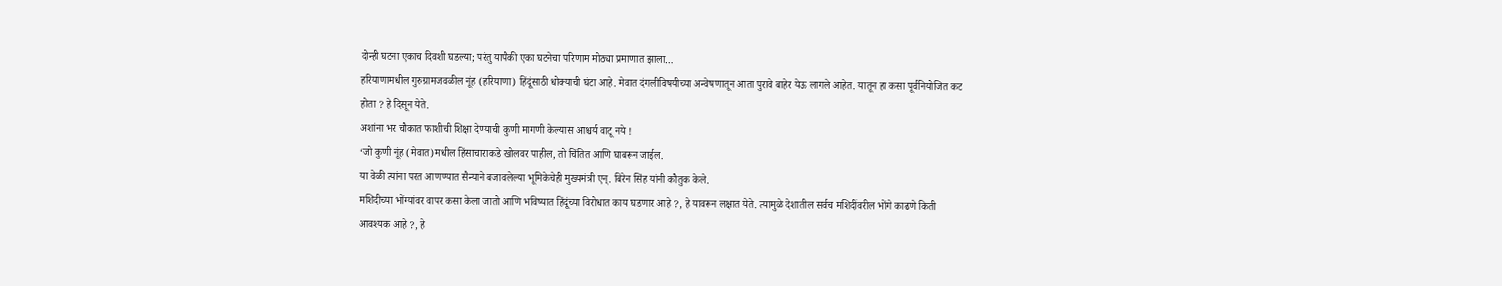दोन्ही घटना एकाच दिवशी घडल्या; परंतु यापैकी एका घटनेचा परिणाम मोठ्या प्रमाणात झाला…
हरियाणामधील गुरुग्रामजवळील नूंह (हरियाणा) हिंदूंसाठी धोक्याची घंटा आहे. मेवात दंगलीविषयीच्या अन्वेषणातून आता पुरावे बाहेर येऊ लागले आहेत. यातून हा कसा पूर्वनियोजित कट होता ? हे दिसून येते.
अशांना भर चौकात फाशीची शिक्षा देण्याची कुणी मागणी केल्यास आश्चर्य वाटू नये !
‘जो कुणी नूंह (मेवात)मधील हिंसाचाराकडे खोलवर पाहील, तो चिंतित आणि घाबरून जाईल.
या वेळी त्यांना परत आणण्यात सैन्याने बजावलेल्या भूमिकेचेही मुख्यमंत्री एन्. बिरेन सिंह यांनी कौतुक केले.
मशिदीच्या भोंग्यांवर वापर कसा केला जातो आणि भविष्यात हिंदूंच्या विरोधात काय घडणार आहे ?, हे यावरून लक्षात येते. त्यामुळे देशातील सर्वच मशिदींवरील भोंगे काढणे किती आवश्यक आहे ?, हे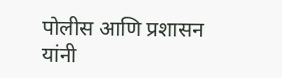पोलीस आणि प्रशासन यांनी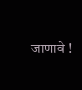जाणावे !